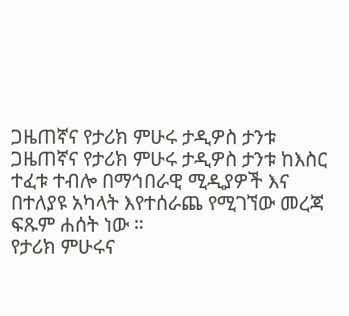ጋዜጠኛና የታሪክ ምሁሩ ታዲዎስ ታንቱ
ጋዜጠኛና የታሪክ ምሁሩ ታዲዎስ ታንቱ ከእስር ተፈቱ ተብሎ በማኅበራዊ ሚዲያዎች እና በተለያዩ አካላት እየተሰራጨ የሚገኘው መረጃ ፍጹም ሐሰት ነው ።
የታሪክ ምሁሩና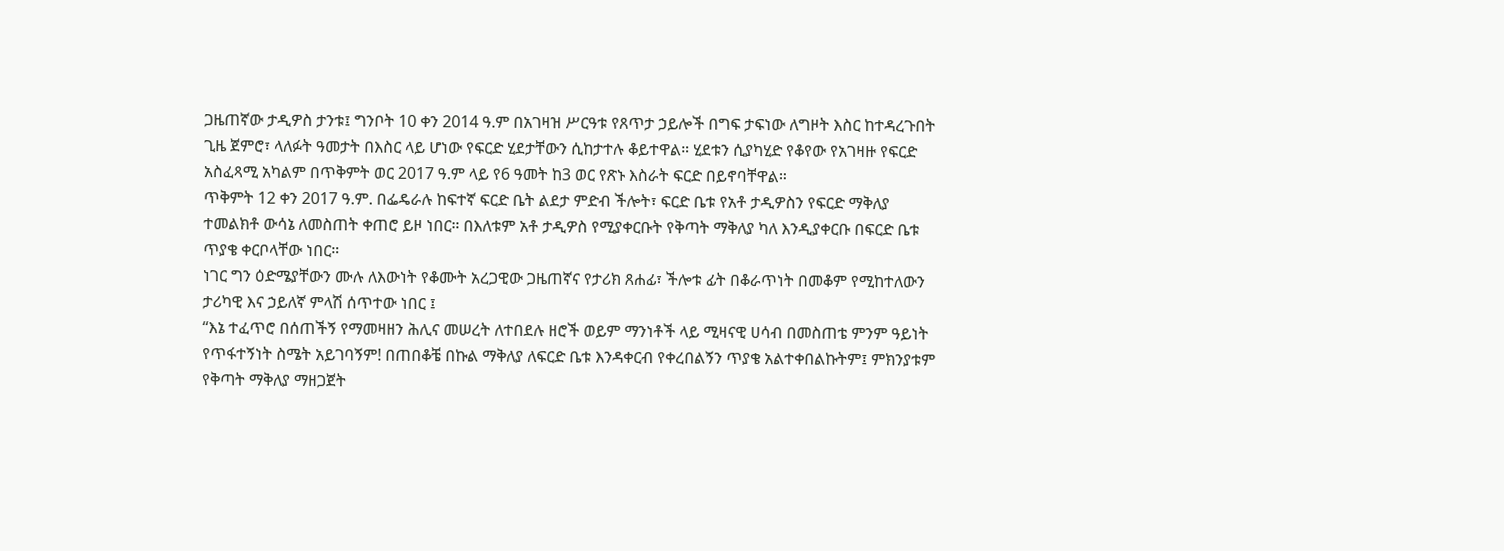ጋዜጠኛው ታዲዎስ ታንቱ፤ ግንቦት 10 ቀን 2014 ዓ.ም በአገዛዝ ሥርዓቱ የጸጥታ ኃይሎች በግፍ ታፍነው ለግዞት እስር ከተዳረጉበት ጊዜ ጀምሮ፣ ላለፉት ዓመታት በእስር ላይ ሆነው የፍርድ ሂደታቸውን ሲከታተሉ ቆይተዋል። ሂደቱን ሲያካሂድ የቆየው የአገዛዙ የፍርድ አስፈጻሚ አካልም በጥቅምት ወር 2017 ዓ.ም ላይ የ6 ዓመት ከ3 ወር የጽኑ እስራት ፍርድ በይኖባቸዋል።
ጥቅምት 12 ቀን 2017 ዓ.ም. በፌዴራሉ ከፍተኛ ፍርድ ቤት ልደታ ምድብ ችሎት፣ ፍርድ ቤቱ የአቶ ታዲዎስን የፍርድ ማቅለያ ተመልክቶ ውሳኔ ለመስጠት ቀጠሮ ይዞ ነበር። በእለቱም አቶ ታዲዎስ የሚያቀርቡት የቅጣት ማቅለያ ካለ እንዲያቀርቡ በፍርድ ቤቱ ጥያቄ ቀርቦላቸው ነበር።
ነገር ግን ዕድሜያቸውን ሙሉ ለእውነት የቆሙት አረጋዊው ጋዜጠኛና የታሪክ ጸሐፊ፣ ችሎቱ ፊት በቆራጥነት በመቆም የሚከተለውን ታሪካዊ እና ኃይለኛ ምላሽ ሰጥተው ነበር ፤
“እኔ ተፈጥሮ በሰጠችኝ የማመዛዘን ሕሊና መሠረት ለተበደሉ ዘሮች ወይም ማንነቶች ላይ ሚዛናዊ ሀሳብ በመስጠቴ ምንም ዓይነት የጥፋተኝነት ስሜት አይገባኝም! በጠበቆቼ በኩል ማቅለያ ለፍርድ ቤቱ እንዳቀርብ የቀረበልኝን ጥያቄ አልተቀበልኩትም፤ ምክንያቱም የቅጣት ማቅለያ ማዘጋጀት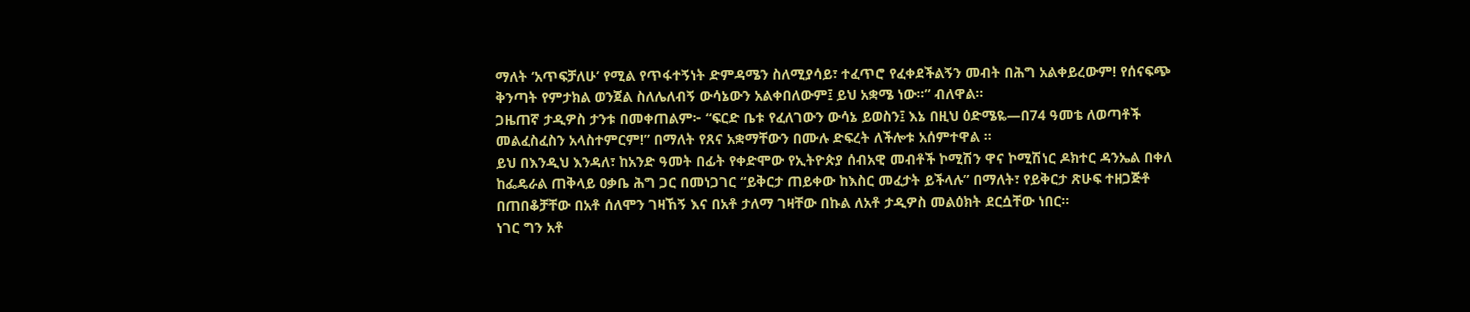ማለት ‘አጥፍቻለሁ’ የሚል የጥፋተኝነት ድምዳሜን ስለሚያሳይ፣ ተፈጥሮ የፈቀደችልኝን መብት በሕግ አልቀይረውም! የሰናፍጭ ቅንጣት የምታክል ወንጀል ስለሌለብኝ ውሳኔውን አልቀበለውም፤ ይህ አቋሜ ነው።” ብለዋል።
ጋዜጠኛ ታዲዎስ ታንቱ በመቀጠልም፦ “ፍርድ ቤቱ የፈለገውን ውሳኔ ይወስን፤ እኔ በዚህ ዕድሜዬ—በ74 ዓመቴ ለወጣቶች መልፈስፈስን አላስተምርም!” በማለት የጸና አቋማቸውን በሙሉ ድፍረት ለችሎቱ አሰምተዋል ።
ይህ በእንዲህ እንዳለ፣ ከአንድ ዓመት በፊት የቀድሞው የኢትዮጵያ ሰብአዊ መብቶች ኮሚሽን ዋና ኮሚሽነር ዶክተር ዳንኤል በቀለ ከፌዴራል ጠቅላይ ዐቃቤ ሕግ ጋር በመነጋገር “ይቅርታ ጠይቀው ከእስር መፈታት ይችላሉ” በማለት፣ የይቅርታ ጽሁፍ ተዘጋጅቶ በጠበቆቻቸው በአቶ ሰለሞን ገዛኸኝ እና በአቶ ታለማ ገዛቸው በኩል ለአቶ ታዲዎስ መልዕክት ደርሷቸው ነበር።
ነገር ግን አቶ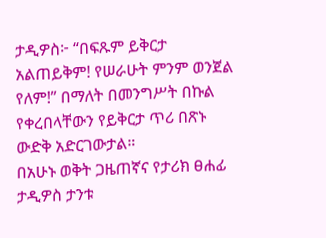ታዲዎስ፦ “በፍጹም ይቅርታ አልጠይቅም! የሠራሁት ምንም ወንጀል የለም!” በማለት በመንግሥት በኩል የቀረበላቸውን የይቅርታ ጥሪ በጽኑ ውድቅ አድርገውታል።
በአሁኑ ወቅት ጋዜጠኛና የታሪክ ፀሐፊ ታዲዎስ ታንቱ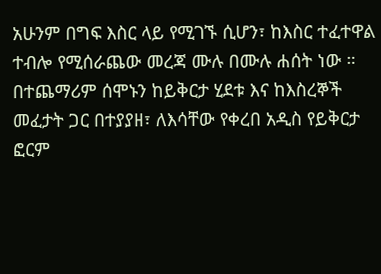አሁንም በግፍ እስር ላይ የሚገኙ ሲሆን፣ ከእስር ተፈተዋል ተብሎ የሚሰራጨው መረጃ ሙሉ በሙሉ ሐሰት ነው ።
በተጨማሪም ሰሞኑን ከይቅርታ ሂደቱ እና ከእስረኞች መፈታት ጋር በተያያዘ፣ ለእሳቸው የቀረበ አዲስ የይቅርታ ፎርም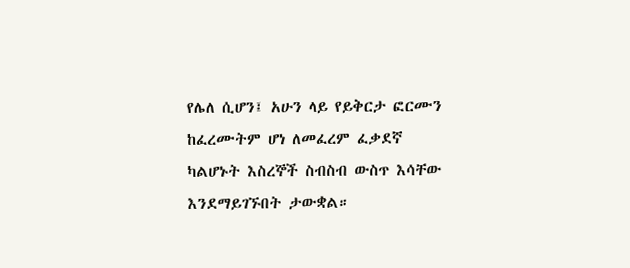የሌለ ሲሆን፤ አሁን ላይ የይቅርታ ፎርሙን ከፈረሙትም ሆነ ለመፈረም ፈቃደኛ ካልሆኑት እስረኞች ስብስብ ውስጥ እሳቸው እንደማይገኙበት ታውቋል።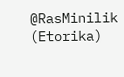@RasMinilik (Etorika)